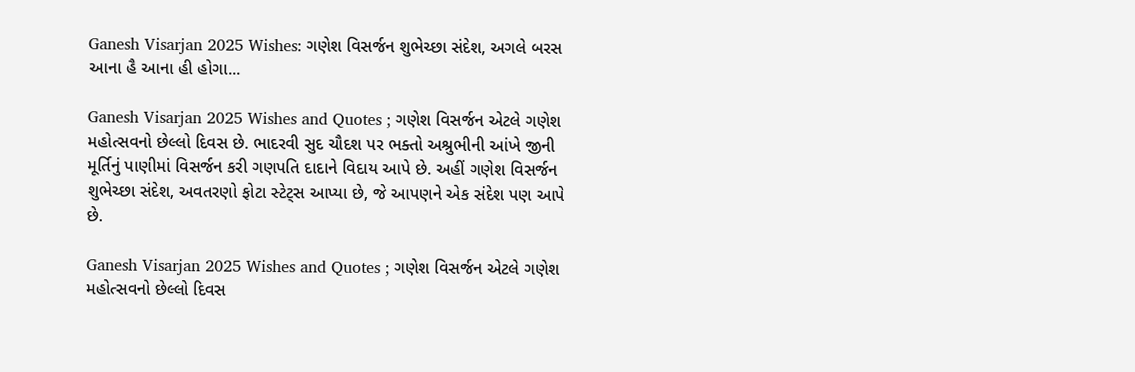Ganesh Visarjan 2025 Wishes: ગણેશ વિસર્જન શુભેચ્છા સંદેશ, અગલે બરસ આના હૈ આના હી હોગા...

Ganesh Visarjan 2025 Wishes and Quotes ; ગણેશ વિસર્જન એટલે ગણેશ મહોત્સવનો છેલ્લો દિવસ છે. ભાદરવી સુદ ચૌદશ પર ભક્તો અશ્રુભીની આંખે જીની મૂર્તિનું પાણીમાં વિસર્જન કરી ગણપતિ દાદાને વિદાય આપે છે. અહીં ગણેશ વિસર્જન શુભેચ્છા સંદેશ, અવતરણો ફોટા સ્ટેટ્સ આપ્યા છે, જે આપણને એક સંદેશ પણ આપે છે.

Ganesh Visarjan 2025 Wishes and Quotes ; ગણેશ વિસર્જન એટલે ગણેશ મહોત્સવનો છેલ્લો દિવસ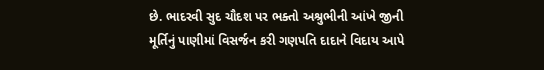છે. ભાદરવી સુદ ચૌદશ પર ભક્તો અશ્રુભીની આંખે જીની મૂર્તિનું પાણીમાં વિસર્જન કરી ગણપતિ દાદાને વિદાય આપે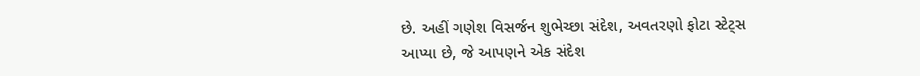છે. અહીં ગણેશ વિસર્જન શુભેચ્છા સંદેશ, અવતરણો ફોટા સ્ટેટ્સ આપ્યા છે, જે આપણને એક સંદેશ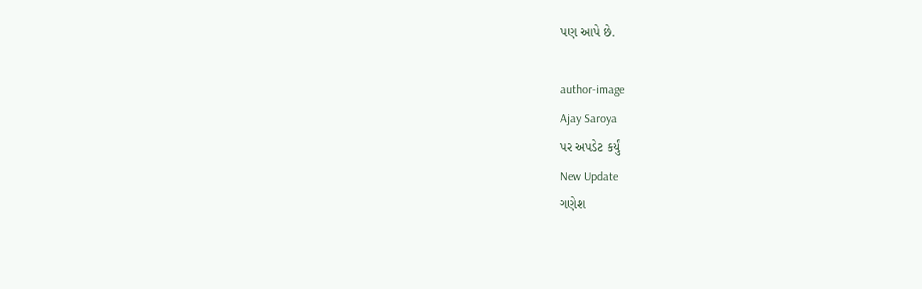પણ આપે છે.

author-image
Ajay Saroya
પર અપડેટ કર્યું
New Update
ગણેશ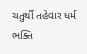ચતુર્થી તહેવાર ધર્મ ભક્તિ